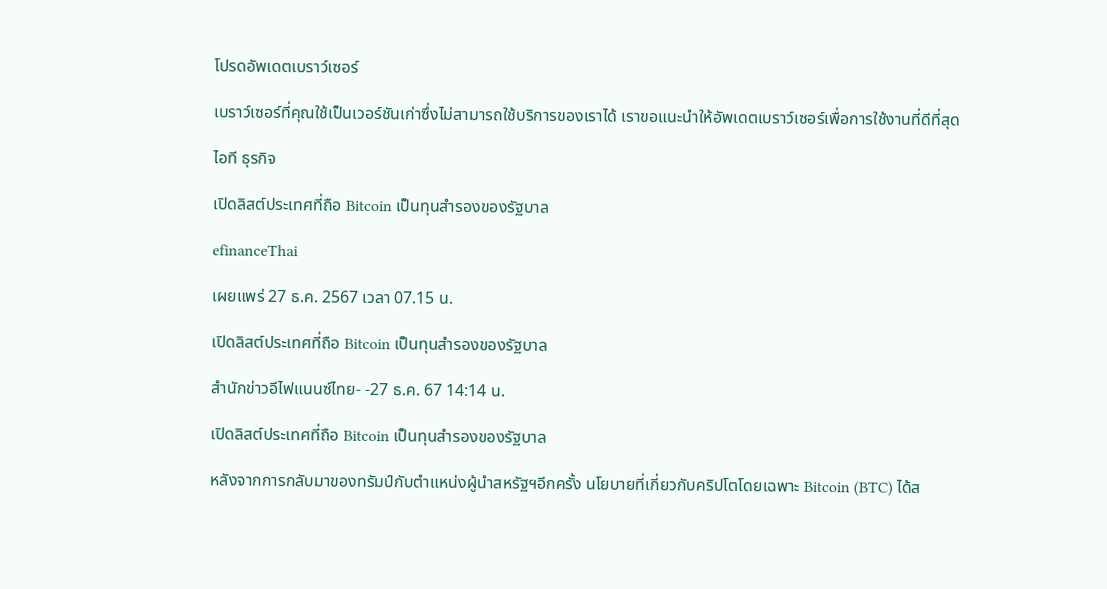โปรดอัพเดตเบราว์เซอร์

เบราว์เซอร์ที่คุณใช้เป็นเวอร์ชันเก่าซึ่งไม่สามารถใช้บริการของเราได้ เราขอแนะนำให้อัพเดตเบราว์เซอร์เพื่อการใช้งานที่ดีที่สุด

ไอที ธุรกิจ

เปิดลิสต์ประเทศที่ถือ Bitcoin เป็นทุนสำรองของรัฐบาล

efinanceThai

เผยแพร่ 27 ธ.ค. 2567 เวลา 07.15 น.

เปิดลิสต์ประเทศที่ถือ Bitcoin เป็นทุนสำรองของรัฐบาล

สำนักข่าวอีไฟแนนซ์ไทย- -27 ธ.ค. 67 14:14 น.

เปิดลิสต์ประเทศที่ถือ Bitcoin เป็นทุนสำรองของรัฐบาล

หลังจากการกลับมาของทรัมป์กับตำแหน่งผู้นำสหรัฐฯอีกครั้ง นโยบายที่เกี่ยวกับคริปโตโดยเฉพาะ Bitcoin (BTC) ได้ส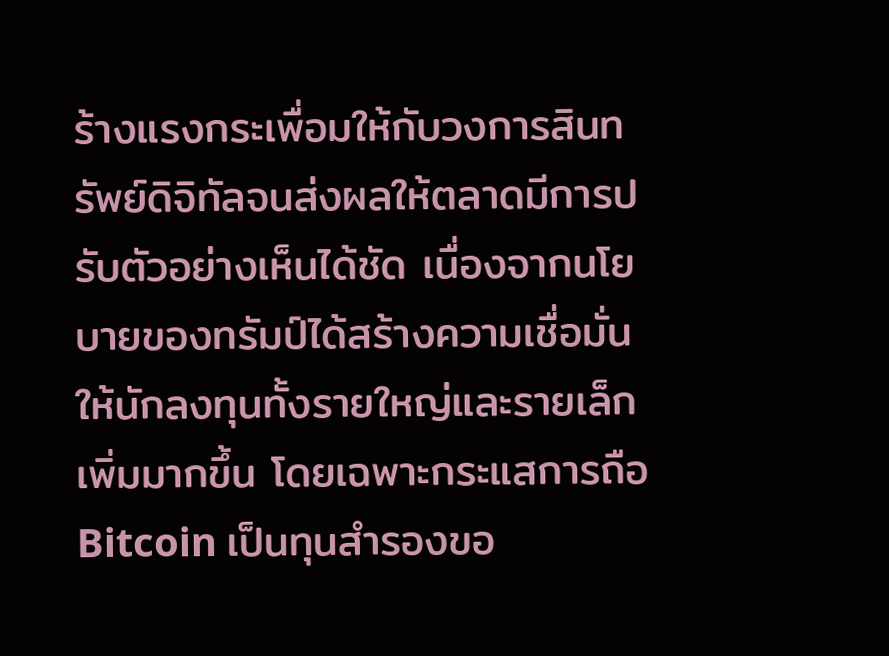ร้างแรงกระเพื่อมให้กับวงการสินทรัพย์ดิจิทัลจนส่งผลให้ตลาดมีการปรับตัวอย่างเห็นได้ชัด เนื่องจากนโยบายของทรัมป์ได้สร้างความเชื่อมั่นให้นักลงทุนทั้งรายใหญ่และรายเล็กเพิ่มมากขึ้น โดยเฉพาะกระแสการถือ Bitcoin เป็นทุนสำรองขอ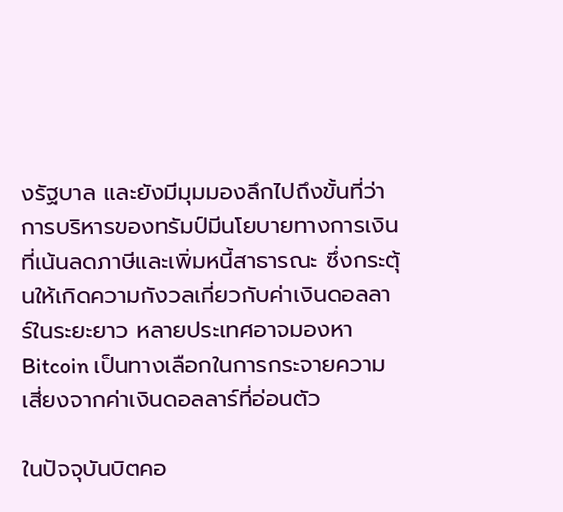งรัฐบาล และยังมีมุมมองลึกไปถึงขั้นที่ว่าการบริหารของทรัมป์มีนโยบายทางการเงินที่เน้นลดภาษีและเพิ่มหนี้สาธารณะ ซึ่งกระตุ้นให้เกิดความกังวลเกี่ยวกับค่าเงินดอลลาร์ในระยะยาว หลายประเทศอาจมองหา Bitcoin เป็นทางเลือกในการกระจายความเสี่ยงจากค่าเงินดอลลาร์ที่อ่อนตัว

ในปัจจุบันบิตคอ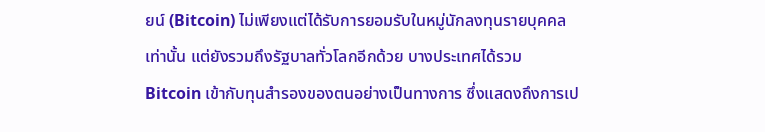ยน์ (Bitcoin) ไม่เพียงแต่ได้รับการยอมรับในหมู่นักลงทุนรายบุคคลเท่านั้น แต่ยังรวมถึงรัฐบาลทั่วโลกอีกด้วย บางประเทศได้รวม Bitcoin เข้ากับทุนสำรองของตนอย่างเป็นทางการ ซึ่งแสดงถึงการเป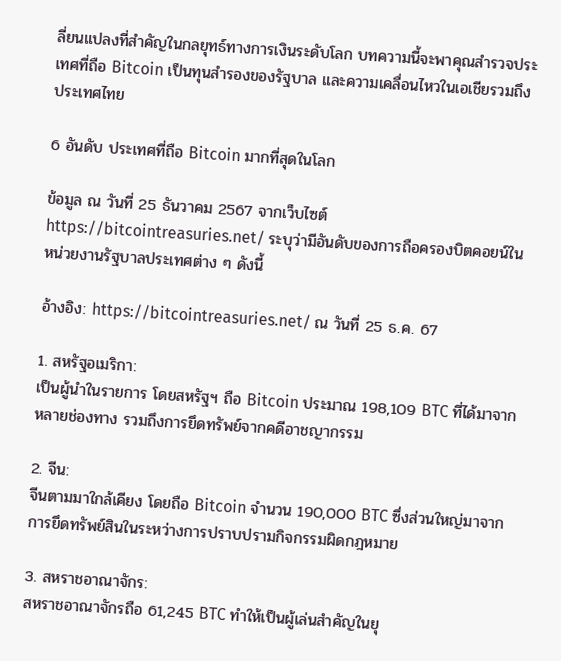ลี่ยนแปลงที่สำคัญในกลยุทธ์ทางการเงินระดับโลก บทความนี้จะพาคุณสำรวจประเทศที่ถือ Bitcoin เป็นทุนสำรองของรัฐบาล และความเคลื่อนไหวในเอเชียรวมถึงประเทศไทย

6 อันดับ ประเทศที่ถือ Bitcoin มากที่สุดในโลก

ข้อมูล ณ วันที่ 25 ธันวาคม 2567 จากเว็บไซต์ https://bitcointreasuries.net/ ระบุว่ามีอันดับของการถือครองบิตคอยน์ในหน่วยงานรัฐบาลประเทศต่าง ๆ ดังนี้

อ้างอิง: https://bitcointreasuries.net/ ณ วันที่ 25 ธ.ค. 67

1. สหรัฐอเมริกา:
เป็นผู้นำในรายการ โดยสหรัฐฯ ถือ Bitcoin ประมาณ 198,109 BTC ที่ได้มาจากหลายช่องทาง รวมถึงการยึดทรัพย์จากคดีอาชญากรรม

2. จีน:
จีนตามมาใกล้เคียง โดยถือ Bitcoin จำนวน 190,000 BTC ซึ่งส่วนใหญ่มาจากการยึดทรัพย์สินในระหว่างการปราบปรามกิจกรรมผิดกฎหมาย

3. สหราชอาณาจักร:
สหราชอาณาจักรถือ 61,245 BTC ทำให้เป็นผู้เล่นสำคัญในยุ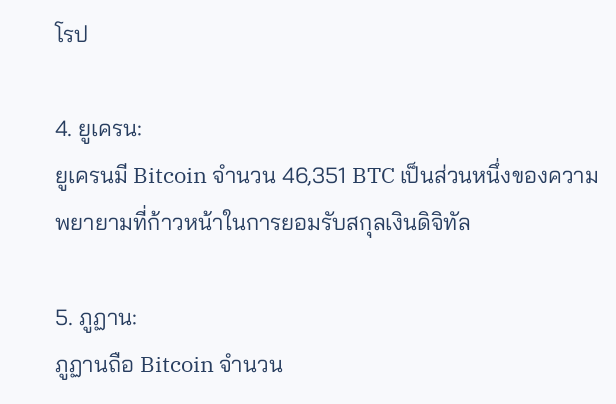โรป

4. ยูเครน:
ยูเครนมี Bitcoin จำนวน 46,351 BTC เป็นส่วนหนึ่งของความพยายามที่ก้าวหน้าในการยอมรับสกุลเงินดิจิทัล

5. ภูฏาน:
ภูฏานถือ Bitcoin จำนวน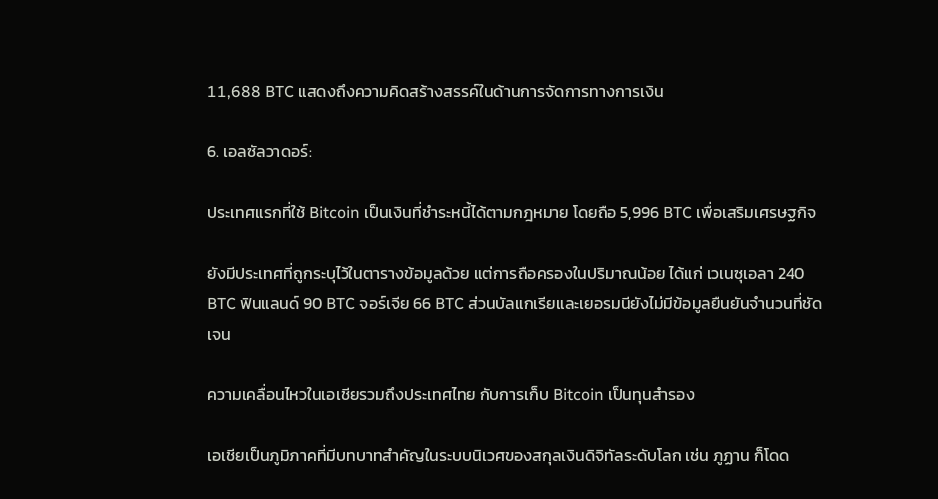11,688 BTC แสดงถึงความคิดสร้างสรรค์ในด้านการจัดการทางการเงิน

6. เอลซัลวาดอร์:

ประเทศแรกที่ใช้ Bitcoin เป็นเงินที่ชำระหนี้ได้ตามกฎหมาย โดยถือ 5,996 BTC เพื่อเสริมเศรษฐกิจ

ยังมีประเทศที่ถูกระบุไว้ในตารางข้อมูลด้วย แต่การถือครองในปริมาณน้อย ได้แก่ เวเนซุเอลา 240 BTC ฟินแลนด์ 90 BTC จอร์เจีย 66 BTC ส่วนบัลแกเรียและเยอรมนียังไม่มีข้อมูลยืนยันจำนวนที่ชัดเจน

ความเคลื่อนไหวในเอเชียรวมถึงประเทศไทย กับการเก็บ Bitcoin เป็นทุนสำรอง

เอเชียเป็นภูมิภาคที่มีบทบาทสำคัญในระบบนิเวศของสกุลเงินดิจิทัลระดับโลก เช่น ภูฏาน ก็โดด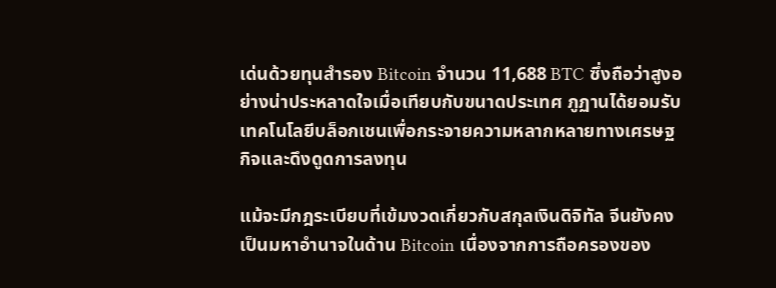เด่นด้วยทุนสำรอง Bitcoin จำนวน 11,688 BTC ซึ่งถือว่าสูงอย่างน่าประหลาดใจเมื่อเทียบกับขนาดประเทศ ภูฏานได้ยอมรับเทคโนโลยีบล็อกเชนเพื่อกระจายความหลากหลายทางเศรษฐกิจและดึงดูดการลงทุน

แม้จะมีกฎระเบียบที่เข้มงวดเกี่ยวกับสกุลเงินดิจิทัล จีนยังคงเป็นมหาอำนาจในด้าน Bitcoin เนื่องจากการถือครองของ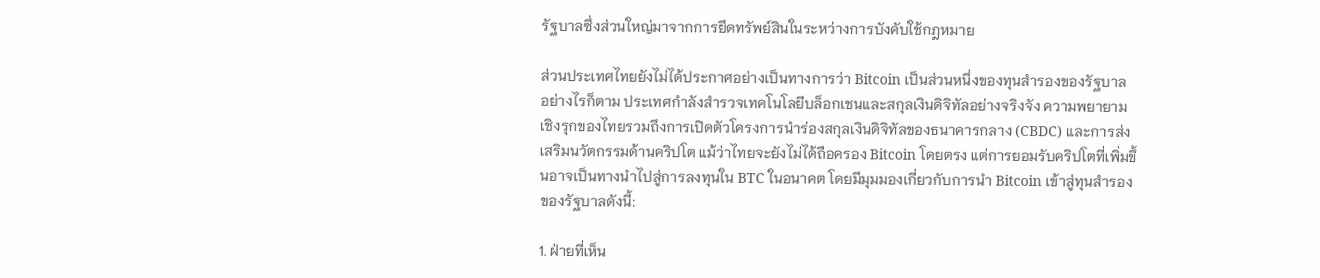รัฐบาลซึ่งส่วนใหญ่มาจากการยึดทรัพย์สินในระหว่างการบังคับใช้กฎหมาย

ส่วนประเทศไทยยังไม่ได้ประกาศอย่างเป็นทางการว่า Bitcoin เป็นส่วนหนึ่งของทุนสำรองของรัฐบาล อย่างไรก็ตาม ประเทศกำลังสำรวจเทคโนโลยีบล็อกเชนและสกุลเงินดิจิทัลอย่างจริงจัง ความพยายามเชิงรุกของไทยรวมถึงการเปิดตัวโครงการนำร่องสกุลเงินดิจิทัลของธนาคารกลาง (CBDC) และการส่งเสริมนวัตกรรมด้านคริปโต แม้ว่าไทยจะยังไม่ได้ถือครอง Bitcoin โดยตรง แต่การยอมรับคริปโตที่เพิ่มขึ้นอาจเป็นทางนำไปสู่การลงทุนใน BTC ในอนาคต โดยมีมุมมองเกี่ยวกับการนำ Bitcoin เข้าสู่ทุนสำรองของรัฐบาลดังนี้:

1. ฝ่ายที่เห็น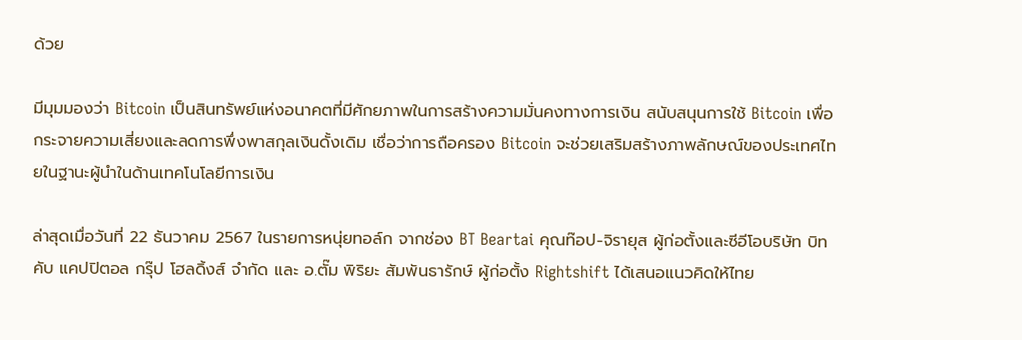ด้วย

มีมุมมองว่า Bitcoin เป็นสินทรัพย์แห่งอนาคตที่มีศักยภาพในการสร้างความมั่นคงทางการเงิน สนับสนุนการใช้ Bitcoin เพื่อกระจายความเสี่ยงและลดการพึ่งพาสกุลเงินดั้งเดิม เชื่อว่าการถือครอง Bitcoin จะช่วยเสริมสร้างภาพลักษณ์ของประเทศไทยในฐานะผู้นำในด้านเทคโนโลยีการเงิน

ล่าสุดเมื่อวันที่ 22 ธันวาคม 2567 ในรายการหนุ่ยทอล์ก จากช่อง BT Beartai คุณท๊อป-จิรายุส ผู้ก่อตั้งและซีอีโอบริษัท บิทคับ แคปปิตอล กรุ๊ป โฮลดิ้งส์ จำกัด และ อ.ตั๊ม พิริยะ สัมพันธารักษ์ ผู้ก่อตั้ง Rightshift ได้เสนอแนวคิดให้ไทย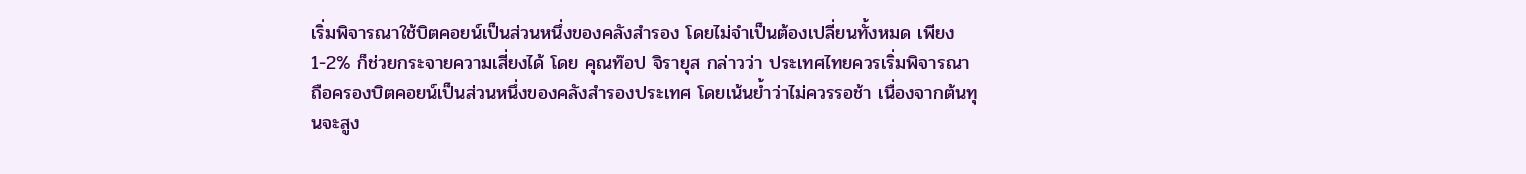เริ่มพิจารณาใช้บิตคอยน์เป็นส่วนหนึ่งของคลังสำรอง โดยไม่จำเป็นต้องเปลี่ยนทั้งหมด เพียง 1-2% ก็ช่วยกระจายความเสี่ยงได้ โดย คุณท๊อป จิรายุส กล่าวว่า ประเทศไทยควรเริ่มพิจารณาถือครองบิตคอยน์เป็นส่วนหนึ่งของคลังสำรองประเทศ โดยเน้นย้ำว่าไม่ควรรอช้า เนื่องจากต้นทุนจะสูง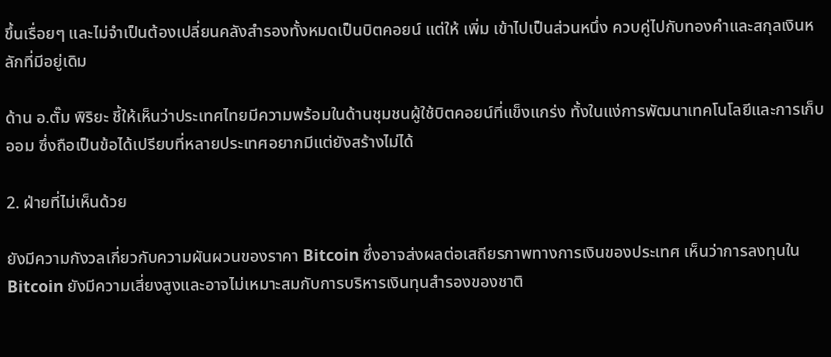ขึ้นเรื่อยๆ และไม่จำเป็นต้องเปลี่ยนคลังสำรองทั้งหมดเป็นบิตคอยน์ แต่ให้ เพิ่ม เข้าไปเป็นส่วนหนึ่ง ควบคู่ไปกับทองคำและสกุลเงินหลักที่มีอยู่เดิม

ด้าน อ.ตั๊ม พิริยะ ชี้ให้เห็นว่าประเทศไทยมีความพร้อมในด้านชุมชนผู้ใช้บิตคอยน์ที่แข็งแกร่ง ทั้งในแง่การพัฒนาเทคโนโลยีและการเก็บออม ซึ่งถือเป็นข้อได้เปรียบที่หลายประเทศอยากมีแต่ยังสร้างไม่ได้

2. ฝ่ายที่ไม่เห็นด้วย

ยังมีความกังวลเกี่ยวกับความผันผวนของราคา Bitcoin ซึ่งอาจส่งผลต่อเสถียรภาพทางการเงินของประเทศ เห็นว่าการลงทุนใน Bitcoin ยังมีความเสี่ยงสูงและอาจไม่เหมาะสมกับการบริหารเงินทุนสำรองของชาติ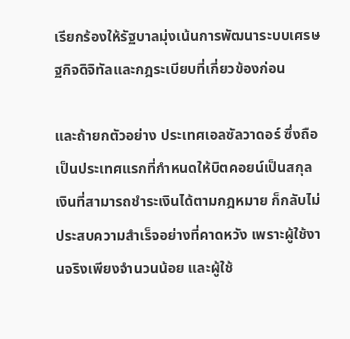เรียกร้องให้รัฐบาลมุ่งเน้นการพัฒนาระบบเศรษฐกิจดิจิทัลและกฎระเบียบที่เกี่ยวข้องก่อน

และถ้ายกตัวอย่าง ประเทศเอลซัลวาดอร์ ซึ่งถือเป็นประเทศแรกที่กำหนดให้บิตคอยน์เป็นสกุลเงินที่สามารถชำระเงินได้ตามกฎหมาย ก็กลับไม่ประสบความสำเร็จอย่างที่คาดหวัง เพราะผู้ใช้งานจริงเพียงจำนวนน้อย และผู้ใช้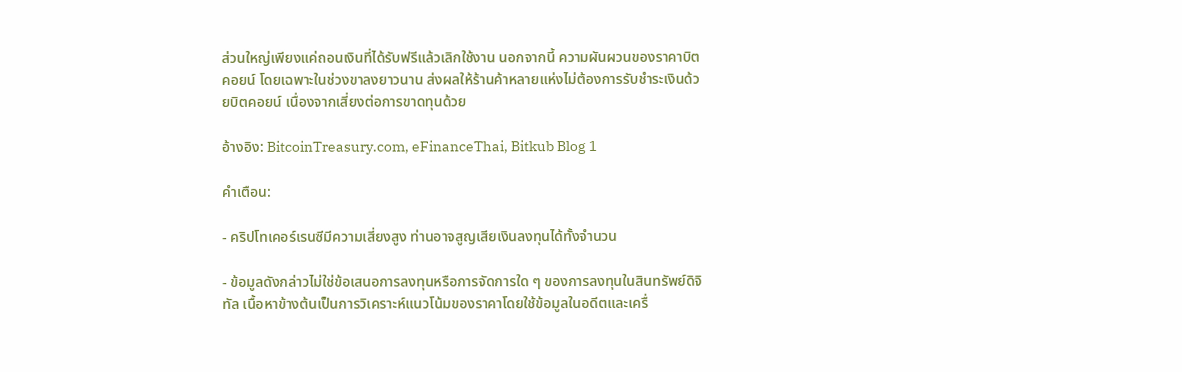ส่วนใหญ่เพียงแค่ถอนเงินที่ได้รับฟรีแล้วเลิกใช้งาน นอกจากนี้ ความผันผวนของราคาบิตคอยน์ โดยเฉพาะในช่วงขาลงยาวนาน ส่งผลให้ร้านค้าหลายแห่งไม่ต้องการรับชำระเงินด้วยบิตคอยน์ เนื่องจากเสี่ยงต่อการขาดทุนด้วย

อ้างอิง: BitcoinTreasury.com, eFinanceThai, Bitkub Blog 1

คำเตือน:

- คริปโทเคอร์เรนซีมีความเสี่ยงสูง ท่านอาจสูญเสียเงินลงทุนได้ทั้งจํานวน

- ข้อมูลดังกล่าวไม่ใช่ข้อเสนอการลงทุนหรือการจัดการใด ๆ ของการลงทุนในสินทรัพย์ดิจิทัล เนื้อหาข้างต้นเป็นการวิเคราะห์แนวโน้มของราคาโดยใช้ข้อมูลในอดีตและเครื่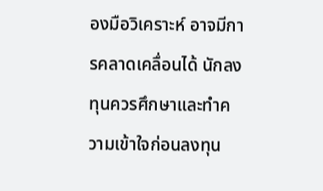องมือวิเคราะห์ อาจมีการคลาดเคลื่อนได้ นักลงทุนควรศึกษาและทำความเข้าใจก่อนลงทุน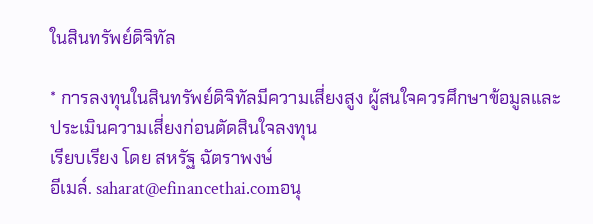ในสินทรัพย์ดิจิทัล

* การลงทุนในสินทรัพย์ดิจิทัลมีความเสี่ยงสูง ผู้สนใจควรศึกษาข้อมูลและประเมินความเสี่ยงก่อนตัดสินใจลงทุน
เรียบเรียง โดย สหรัฐ ฉัตราพงษ์
อีเมล์. saharat@efinancethai.comอนุ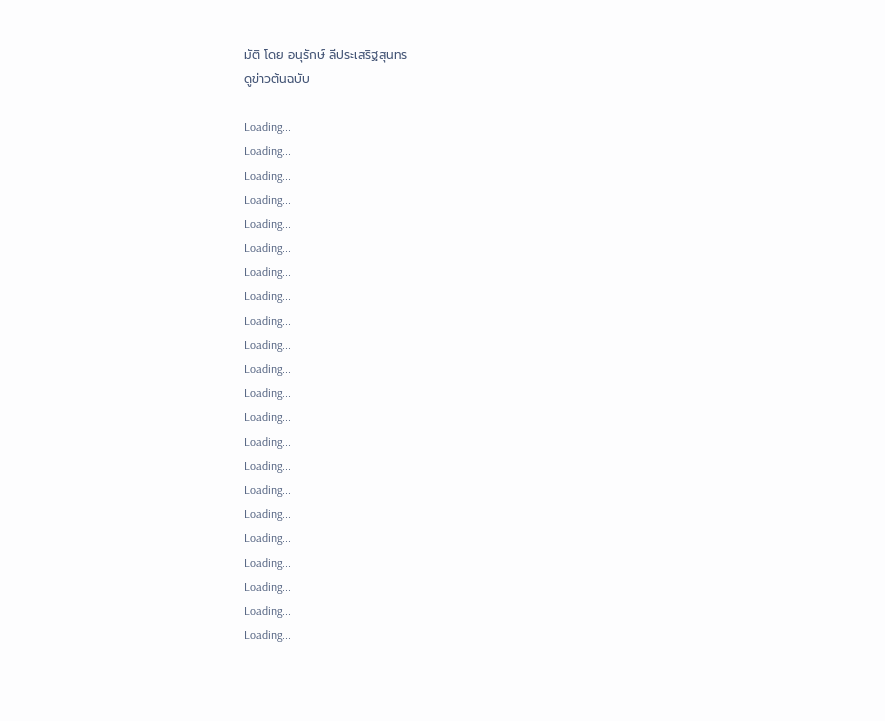มัติ โดย อนุรักษ์ ลีประเสริฐสุนทร
ดูข่าวต้นฉบับ

Loading...
Loading...
Loading...
Loading...
Loading...
Loading...
Loading...
Loading...
Loading...
Loading...
Loading...
Loading...
Loading...
Loading...
Loading...
Loading...
Loading...
Loading...
Loading...
Loading...
Loading...
Loading...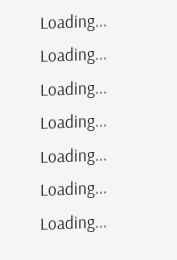Loading...
Loading...
Loading...
Loading...
Loading...
Loading...
Loading...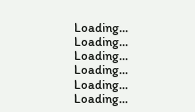Loading...
Loading...
Loading...
Loading...
Loading...
Loading...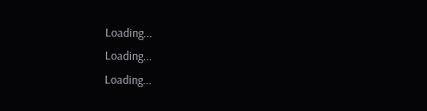Loading...
Loading...
Loading...